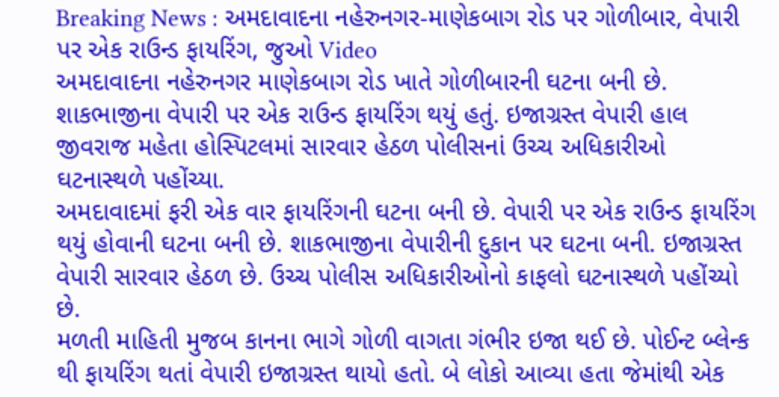Breaking News : અમદાવાદના નહેરુનગર-માણેકબાગ રોડ પર ગોળીબાર, વેપારી પર એક રાઉન્ડ ફાયરિંગ, જુઓ Video
અમદાવાદના નહેરુનગર માણેકબાગ રોડ ખાતે ગોળીબારની ઘટના બની છે. શાકભાજીના વેપારી પર એક રાઉન્ડ ફાયરિંગ થયું હતું. ઇજાગ્રસ્ત વેપારી હાલ જીવરાજ મહેતા હોસ્પિટલમાં સારવાર હેઠળ પોલીસનાં ઉચ્ચ અધિકારીઓ ઘટનાસ્થળે પહોંચ્યા.
અમદાવાદમાં ફરી એક વાર ફાયરિંગની ઘટના બની છે. વેપારી પર એક રાઉન્ડ ફાયરિંગ થયું હોવાની ઘટના બની છે. શાકભાજીના વેપારીની દુકાન પર ઘટના બની. ઇજાગ્રસ્ત વેપારી સારવાર હેઠળ છે. ઉચ્ચ પોલીસ અધિકારીઓનો કાફલો ઘટનાસ્થળે પહોંચ્યો છે.
મળતી માહિતી મુજબ કાનના ભાગે ગોળી વાગતા ગંભીર ઇજા થઈ છે. પોઈન્ટ બ્લેન્ક થી ફાયરિંગ થતાં વેપારી ઇજાગ્રસ્ત થાયો હતો. બે લોકો આવ્યા હતા જેમાંથી એક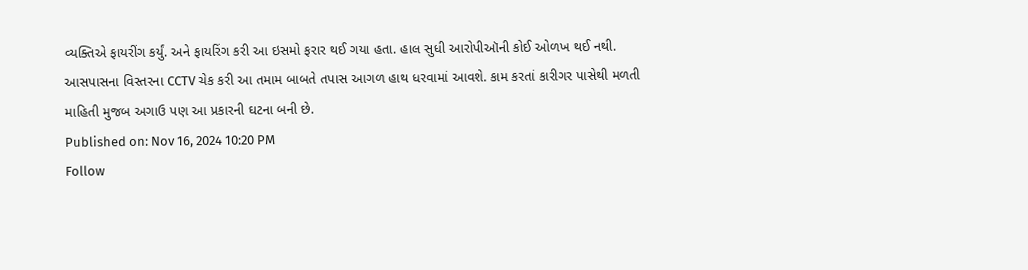વ્યક્તિએ ફાયરીંગ કર્યું. અને ફાયરિંગ કરી આ ઇસમો ફરાર થઈ ગયા હતા. હાલ સુધી આરોપીઑની કોઈ ઓળખ થઈ નથી.
આસપાસના વિસ્તરના CCTV ચેક કરી આ તમામ બાબતે તપાસ આગળ હાથ ધરવામાં આવશે. કામ કરતાં કારીગર પાસેથી મળતી માહિતી મુજબ અગાઉ પણ આ પ્રકારની ઘટના બની છે.
Published on: Nov 16, 2024 10:20 PM
Follow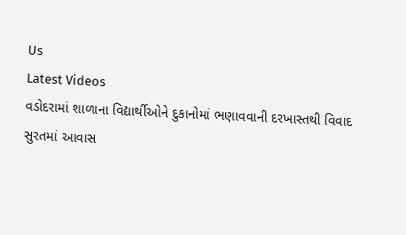Us
Latest Videos
વડોદરામાં શાળાના વિદ્યાર્થીઓને દુકાનોમાં ભણાવવાની દરખાસ્તથી વિવાદ
સુરતમાં આવાસ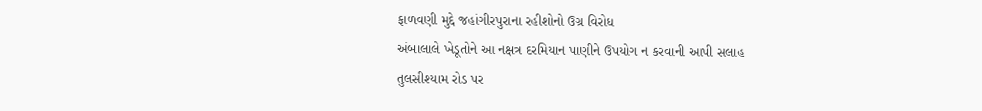ફાળવણી મુદ્દે જહાંગીરપુરાના રહીશોનો ઉગ્ર વિરોધ
અંબાલાલે ખેડૂતોને આ નક્ષત્ર દરમિયાન પાણીને ઉપયોગ ન કરવાની આપી સલાહ
તુલસીશ્યામ રોડ પર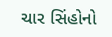ચાર સિંહોનો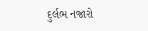દુર્લભ નજારો